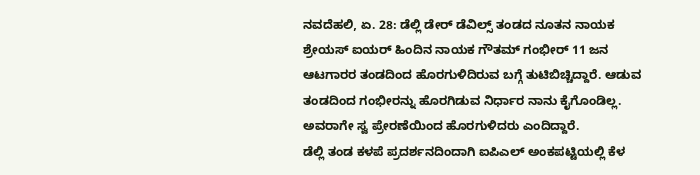ನವದೆಹಲಿ, ಏ. 28: ಡೆಲ್ಲಿ ಡೇರ್ ಡೆವಿಲ್ಸ್ ತಂಡದ ನೂತನ ನಾಯಕ ಶ್ರೇಯಸ್ ಐಯರ್ ಹಿಂದಿನ ನಾಯಕ ಗೌತಮ್ ಗಂಭೀರ್ 11 ಜನ ಆಟಗಾರರ ತಂಡದಿಂದ ಹೊರಗುಳಿದಿರುವ ಬಗ್ಗೆ ತುಟಿಬಿಚ್ಚಿದ್ದಾರೆ. ಆಡುವ ತಂಡದಿಂದ ಗಂಭೀರನ್ನು ಹೊರಗಿಡುವ ನಿರ್ಧಾರ ನಾನು ಕೈಗೊಂಡಿಲ್ಲ. ಅವರಾಗೇ ಸ್ವ ಪ್ರೇರಣೆಯಿಂದ ಹೊರಗುಳಿದರು ಎಂದಿದ್ದಾರೆ.
ಡೆಲ್ಲಿ ತಂಡ ಕಳಪೆ ಪ್ರದರ್ಶನದಿಂದಾಗಿ ಐಪಿಎಲ್ ಅಂಕಪಟ್ಟಿಯಲ್ಲಿ ಕೆಳ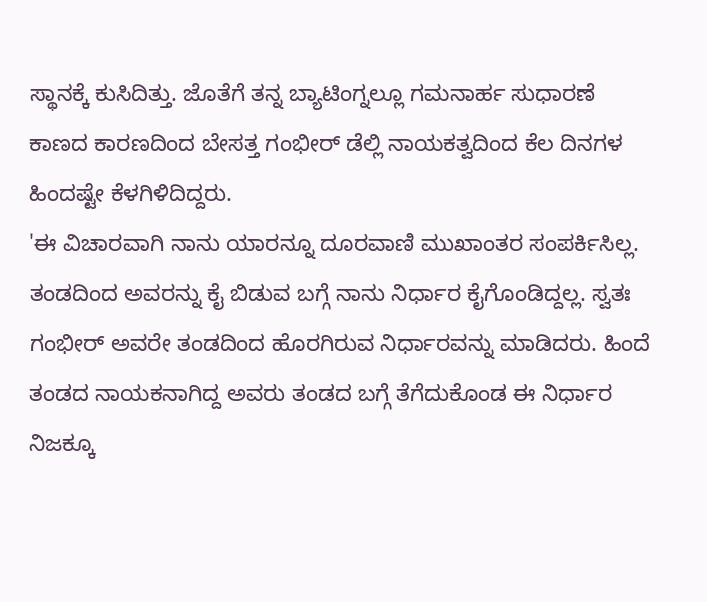ಸ್ಥಾನಕ್ಕೆ ಕುಸಿದಿತ್ತು. ಜೊತೆಗೆ ತನ್ನ ಬ್ಯಾಟಿಂಗ್ನಲ್ಲೂ ಗಮನಾರ್ಹ ಸುಧಾರಣೆ ಕಾಣದ ಕಾರಣದಿಂದ ಬೇಸತ್ತ ಗಂಭೀರ್ ಡೆಲ್ಲಿ ನಾಯಕತ್ವದಿಂದ ಕೆಲ ದಿನಗಳ ಹಿಂದಷ್ಟೇ ಕೆಳಗಿಳಿದಿದ್ದರು.
'ಈ ವಿಚಾರವಾಗಿ ನಾನು ಯಾರನ್ನೂ ದೂರವಾಣಿ ಮುಖಾಂತರ ಸಂಪರ್ಕಿಸಿಲ್ಲ. ತಂಡದಿಂದ ಅವರನ್ನು ಕೈ ಬಿಡುವ ಬಗ್ಗೆ ನಾನು ನಿರ್ಧಾರ ಕೈಗೊಂಡಿದ್ದಲ್ಲ. ಸ್ವತಃ ಗಂಭೀರ್ ಅವರೇ ತಂಡದಿಂದ ಹೊರಗಿರುವ ನಿರ್ಧಾರವನ್ನು ಮಾಡಿದರು. ಹಿಂದೆ ತಂಡದ ನಾಯಕನಾಗಿದ್ದ ಅವರು ತಂಡದ ಬಗ್ಗೆ ತೆಗೆದುಕೊಂಡ ಈ ನಿರ್ಧಾರ ನಿಜಕ್ಕೂ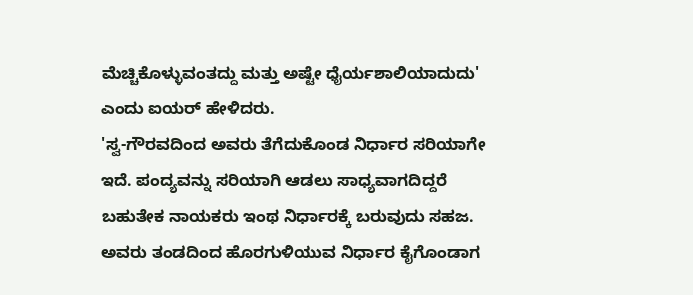ಮೆಚ್ಚಿಕೊಳ್ಳುವಂತದ್ದು ಮತ್ತು ಅಷ್ಟೇ ಧೈರ್ಯಶಾಲಿಯಾದುದು' ಎಂದು ಐಯರ್ ಹೇಳಿದರು.
'ಸ್ವ-ಗೌರವದಿಂದ ಅವರು ತೆಗೆದುಕೊಂಡ ನಿರ್ಧಾರ ಸರಿಯಾಗೇ ಇದೆ. ಪಂದ್ಯವನ್ನು ಸರಿಯಾಗಿ ಆಡಲು ಸಾಧ್ಯವಾಗದಿದ್ದರೆ ಬಹುತೇಕ ನಾಯಕರು ಇಂಥ ನಿರ್ಧಾರಕ್ಕೆ ಬರುವುದು ಸಹಜ. ಅವರು ತಂಡದಿಂದ ಹೊರಗುಳಿಯುವ ನಿರ್ಧಾರ ಕೈಗೊಂಡಾಗ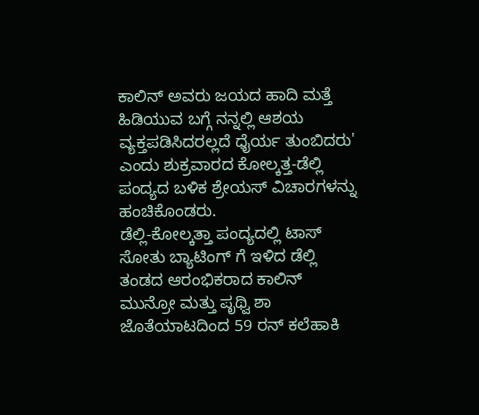ಕಾಲಿನ್ ಅವರು ಜಯದ ಹಾದಿ ಮತ್ತೆ ಹಿಡಿಯುವ ಬಗ್ಗೆ ನನ್ನಲ್ಲಿ ಆಶಯ ವ್ಯಕ್ತಪಡಿಸಿದರಲ್ಲದೆ ಧೈರ್ಯ ತುಂಬಿದರು' ಎಂದು ಶುಕ್ರವಾರದ ಕೋಲ್ಕತ್ತ-ಡೆಲ್ಲಿ ಪಂದ್ಯದ ಬಳಿಕ ಶ್ರೇಯಸ್ ವಿಚಾರಗಳನ್ನು ಹಂಚಿಕೊಂಡರು.
ಡೆಲ್ಲಿ-ಕೋಲ್ಕತ್ತಾ ಪಂದ್ಯದಲ್ಲಿ ಟಾಸ್ ಸೋತು ಬ್ಯಾಟಿಂಗ್ ಗೆ ಇಳಿದ ಡೆಲ್ಲಿ ತಂಡದ ಆರಂಭಿಕರಾದ ಕಾಲಿನ್ ಮುನ್ರೋ ಮತ್ತು ಪೃಥ್ವಿ ಶಾ ಜೊತೆಯಾಟದಿಂದ 59 ರನ್ ಕಲೆಹಾಕಿ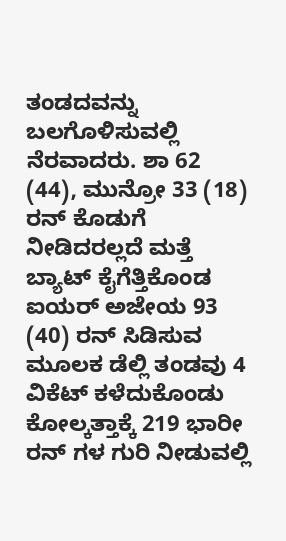ತಂಡದವನ್ನು ಬಲಗೊಳಿಸುವಲ್ಲಿ ನೆರವಾದರು. ಶಾ 62 (44), ಮುನ್ರೋ 33 (18) ರನ್ ಕೊಡುಗೆ ನೀಡಿದರಲ್ಲದೆ ಮತ್ತೆ ಬ್ಯಾಟ್ ಕೈಗೆತ್ತಿಕೊಂಡ ಐಯರ್ ಅಜೇಯ 93 (40) ರನ್ ಸಿಡಿಸುವ ಮೂಲಕ ಡೆಲ್ಲಿ ತಂಡವು 4 ವಿಕೆಟ್ ಕಳೆದುಕೊಂಡು ಕೋಲ್ಕತ್ತಾಕ್ಕೆ 219 ಭಾರೀ ರನ್ ಗಳ ಗುರಿ ನೀಡುವಲ್ಲಿ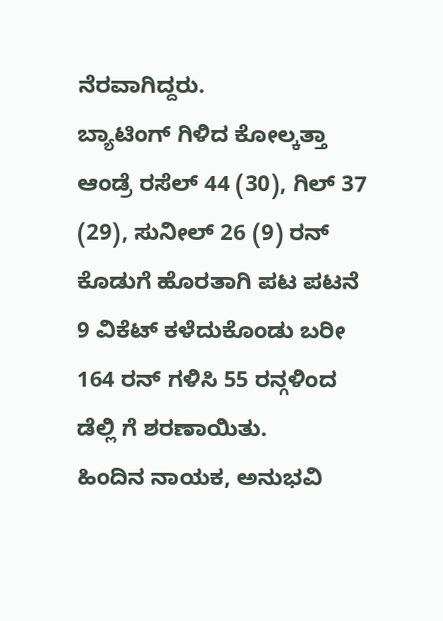ನೆರವಾಗಿದ್ದರು.
ಬ್ಯಾಟಿಂಗ್ ಗಿಳಿದ ಕೋಲ್ಕತ್ತಾ ಆಂಡ್ರೆ ರಸೆಲ್ 44 (30), ಗಿಲ್ 37 (29), ಸುನೀಲ್ 26 (9) ರನ್ ಕೊಡುಗೆ ಹೊರತಾಗಿ ಪಟ ಪಟನೆ 9 ವಿಕೆಟ್ ಕಳೆದುಕೊಂಡು ಬರೀ 164 ರನ್ ಗಳಿಸಿ 55 ರನ್ಗಳಿಂದ ಡೆಲ್ಲಿ ಗೆ ಶರಣಾಯಿತು.
ಹಿಂದಿನ ನಾಯಕ, ಅನುಭವಿ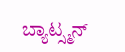ಬ್ಯಾಟ್ಸ್ಮನ್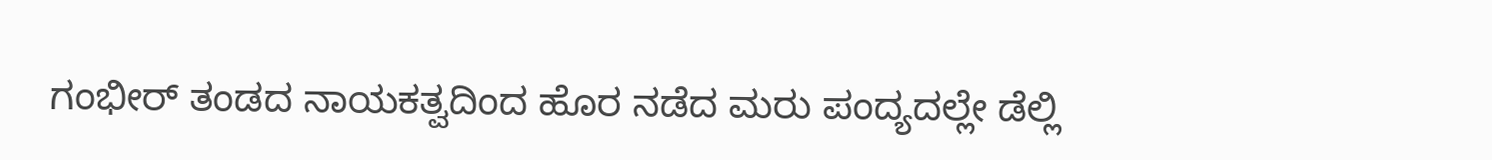ಗಂಭೀರ್ ತಂಡದ ನಾಯಕತ್ವದಿಂದ ಹೊರ ನಡೆದ ಮರು ಪಂದ್ಯದಲ್ಲೇ ಡೆಲ್ಲಿ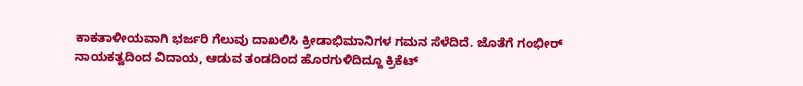ಕಾಕತಾಳೀಯವಾಗಿ ಭರ್ಜರಿ ಗೆಲುವು ದಾಖಲಿಸಿ ಕ್ರೀಡಾಭಿಮಾನಿಗಳ ಗಮನ ಸೆಳೆದಿದೆ. ಜೊತೆಗೆ ಗಂಭೀರ್ ನಾಯಕತ್ವದಿಂದ ವಿದಾಯ, ಆಡುವ ತಂಡದಿಂದ ಹೊರಗುಳಿದಿದ್ದೂ ಕ್ರಿಕೆಟ್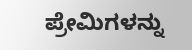ಪ್ರೇಮಿಗಳನ್ನು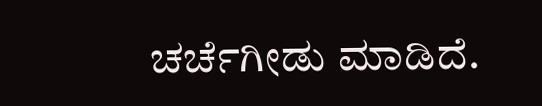ಚರ್ಚೆಗೀಡು ಮಾಡಿದೆ.